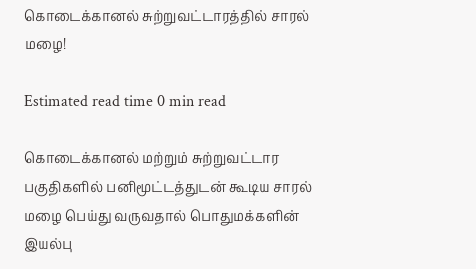கொடைக்கானல் சுற்றுவட்டாரத்தில் சாரல் மழை!

Estimated read time 0 min read

கொடைக்கானல் மற்றும் சுற்றுவட்டார பகுதிகளில் பனிமூட்டத்துடன் கூடிய சாரல் மழை பெய்து வருவதால் பொதுமக்களின் இயல்பு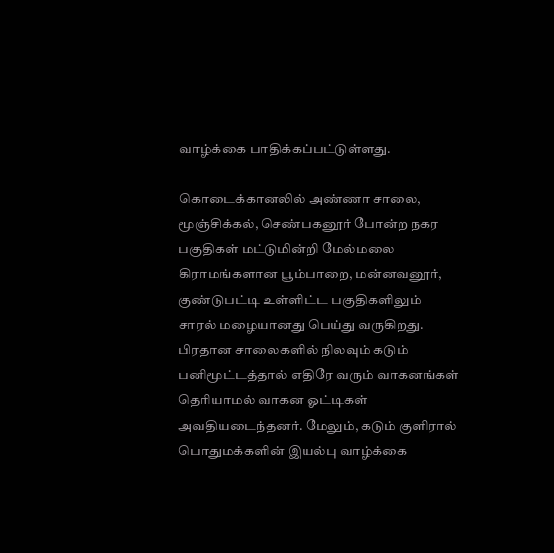வாழ்க்கை பாதிக்கப்பட்டுள்ளது.

கொடைக்கானலில் அண்ணா சாலை, மூஞ்சிக்கல், செண்பகனூர் போன்ற நகர பகுதிகள் மட்டுமின்றி மேல்மலை கிராமங்களான பூம்பாறை, மன்னவனூர், குண்டுபட்டி உள்ளிட்ட பகுதிகளிலும் சாரல் மழையானது பெய்து வருகிறது. பிரதான சாலைகளில் நிலவும் கடும் பனிமூட்டத்தால் எதிரே வரும் வாகனங்கள் தெரியாமல் வாகன ஓட்டிகள் அவதியடைந்தனர். மேலும், கடும் குளிரால் பொதுமக்களின் இயல்பு வாழ்க்கை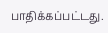பாதிக்கப்பட்டது.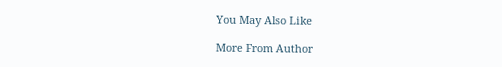You May Also Like

More From Author